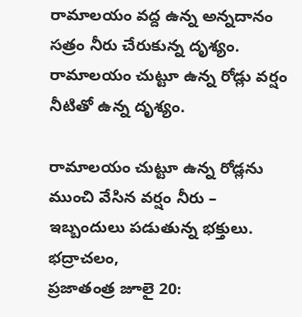రామాలయం వద్ద ఉన్న అన్నదానం సత్రం నీరు చేరుకున్న దృశ్యం. రామాలయం చుట్టూ ఉన్న రోడ్లు వర్షం నీటితో ఉన్న దృశ్యం.

రామాలయం చుట్టూ ఉన్న రోడ్లను ముంచి వేసిన వర్షం నీరు – ఇబ్బందులు పడుతున్న భక్తులు. భద్రాచలం,
ప్రజాతంత్ర జూలై 20: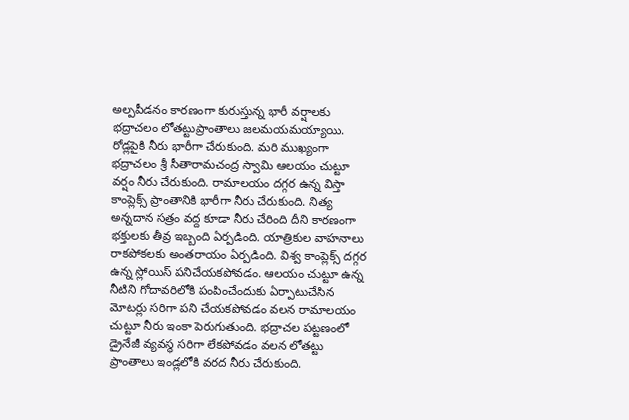అల్పపీడనం కారణంగా కురుస్తున్న భారీ వర్షాలకు భద్రాచలం లోతట్టుప్రాంతాలు జలమయమయ్యాయి. రోడ్లపైకి నీరు భారీగా చేరుకుంది. మరి ముఖ్యంగా భద్రాచలం శ్రీ సీతారామచంద్ర స్వామి ఆలయం చుట్టూ వర్షం నీరు చేరుకుంది. రామాలయం దగ్గర ఉన్న విస్తా కాంప్లెక్స్ ప్రాంతానికి భారీగా నీరు చేరుకుంది. నిత్య అన్నదాన సత్రం వద్ద కూడా నీరు చేరింది దీని కారణంగా భక్తులకు తీవ్ర ఇబ్బంది ఏర్పడింది. యాత్రికుల వాహనాలు రాకపోకలకు అంతరాయం ఏర్పడింది. విశ్వ కాంప్లెక్స్ దగ్గర ఉన్న స్లోయిస్ పనిచేయకపోవడం. ఆలయం చుట్టూ ఉన్న నీటిని గోదావరిలోకి పంపించేందుకు ఏర్పాటుచేసిన మోటర్లు సరిగా పని చేయకపోవడం వలన రామాలయం చుట్టూ నీరు ఇంకా పెరుగుతుంది. భద్రాచల పట్టణంలో డ్రైనేజీ వ్యవస్థ సరిగా లేకపోవడం వలన లోతట్టు ప్రాంతాలు ఇండ్లలోకి వరద నీరు చేరుకుంది.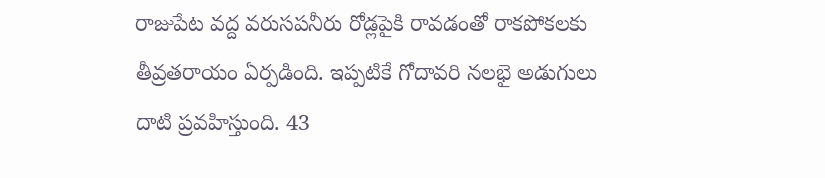రాజుపేట వద్ద వరుసపనీరు రోడ్లపైకి రావడంతో రాకపోకలకు తీవ్రతరాయం ఏర్పడింది. ఇప్పటికే గోదావరి నలభై అడుగులు దాటి ప్రవహిస్తుంది. 43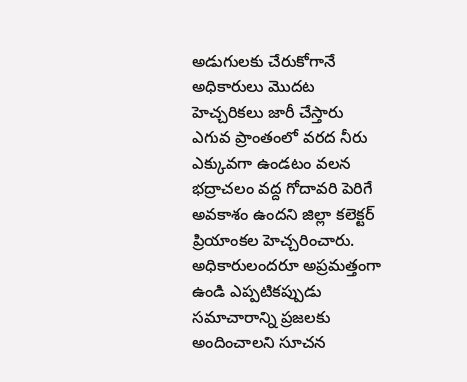అడుగులకు చేరుకోగానే అధికారులు మొదట హెచ్చరికలు జారీ చేస్తారు ఎగువ ప్రాంతంలో వరద నీరు ఎక్కువగా ఉండటం వలన భద్రాచలం వద్ద గోదావరి పెరిగే అవకాశం ఉందని జిల్లా కలెక్టర్ ప్రియాంకల హెచ్చరించారు. అధికారులందరూ అప్రమత్తంగా ఉండి ఎప్పటికప్పుడు సమాచారాన్ని ప్రజలకు అందించాలని సూచన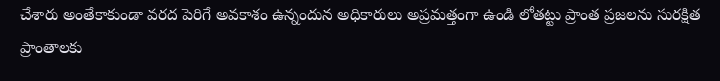చేశారు అంతేకాకుండా వరద పెరిగే అవకాశం ఉన్నందున అధికారులు అప్రమత్తంగా ఉండి లోతట్టు ప్రాంత ప్రజలను సురక్షిత ప్రాంతాలకు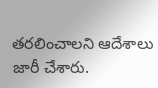తరలించాలని ఆదేశాలు జారీ చేశారు.